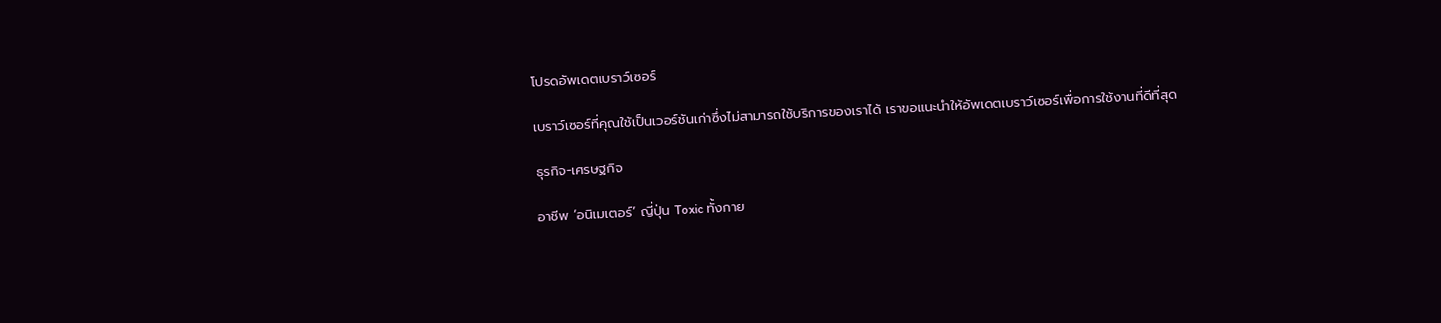โปรดอัพเดตเบราว์เซอร์

เบราว์เซอร์ที่คุณใช้เป็นเวอร์ชันเก่าซึ่งไม่สามารถใช้บริการของเราได้ เราขอแนะนำให้อัพเดตเบราว์เซอร์เพื่อการใช้งานที่ดีที่สุด

ธุรกิจ-เศรษฐกิจ

อาชีพ ‘อนิเมเตอร์’ ญี่ปุ่น Toxic ทั้งกาย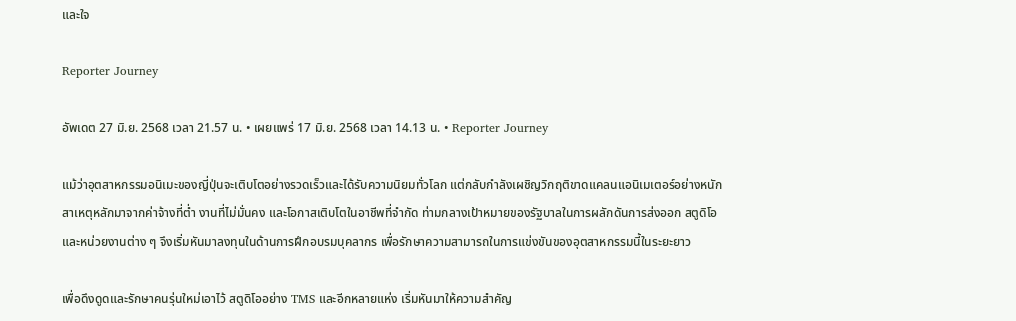และใจ

Reporter Journey

อัพเดต 27 มิ.ย. 2568 เวลา 21.57 น. • เผยแพร่ 17 มิ.ย. 2568 เวลา 14.13 น. • Reporter Journey

แม้ว่าอุตสาหกรรมอนิเมะของญี่ปุ่นจะเติบโตอย่างรวดเร็วและได้รับความนิยมทั่วโลก แต่กลับกำลังเผชิญวิกฤติขาดแคลนแอนิเมเตอร์อย่างหนัก สาเหตุหลักมาจากค่าจ้างที่ต่ำ งานที่ไม่มั่นคง และโอกาสเติบโตในอาชีพที่จำกัด ท่ามกลางเป้าหมายของรัฐบาลในการผลักดันการส่งออก สตูดิโอและหน่วยงานต่าง ๆ จึงเริ่มหันมาลงทุนในด้านการฝึกอบรมบุคลากร เพื่อรักษาความสามารถในการแข่งขันของอุตสาหกรรมนี้ในระยะยาว

เพื่อดึงดูดและรักษาคนรุ่นใหม่เอาไว้ สตูดิโออย่าง TMS และอีกหลายแห่ง เริ่มหันมาให้ความสำคัญ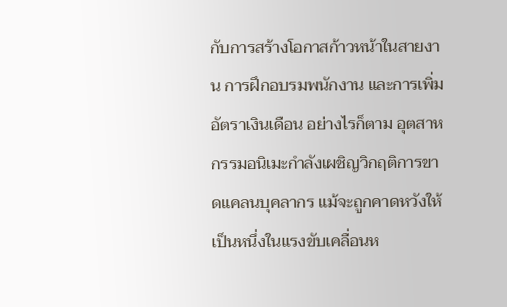กับการสร้างโอกาสก้าวหน้าในสายงาน การฝึกอบรมพนักงาน และการเพิ่มอัตราเงินเดือน อย่างไรก็ตาม อุตสาหกรรมอนิเมะกำลังเผชิญวิกฤติการขาดแคลนบุคลากร แม้จะถูกคาดหวังให้เป็นหนึ่งในแรงขับเคลื่อนห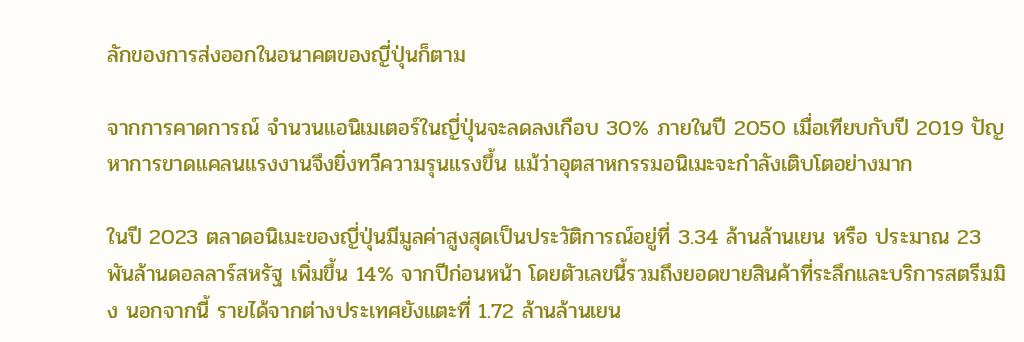ลักของการส่งออกในอนาคตของญี่ปุ่นก็ตาม

จากการคาดการณ์ จำนวนแอนิเมเตอร์ในญี่ปุ่นจะลดลงเกือบ 30% ภายในปี 2050 เมื่อเทียบกับปี 2019 ปัญหาการขาดแคลนแรงงานจึงยิ่งทวีความรุนแรงขึ้น แม้ว่าอุตสาหกรรมอนิเมะจะกำลังเติบโตอย่างมาก

ในปี 2023 ตลาดอนิเมะของญี่ปุ่นมีมูลค่าสูงสุดเป็นประวัติการณ์อยู่ที่ 3.34 ล้านล้านเยน หรือ ประมาณ 23 พันล้านดอลลาร์สหรัฐ เพิ่มขึ้น 14% จากปีก่อนหน้า โดยตัวเลขนี้รวมถึงยอดขายสินค้าที่ระลึกและบริการสตรีมมิง นอกจากนี้ รายได้จากต่างประเทศยังแตะที่ 1.72 ล้านล้านเยน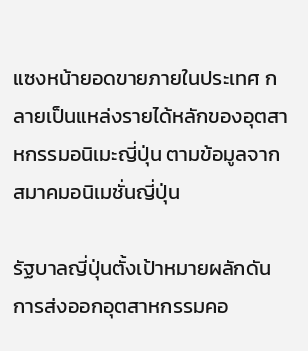แซงหน้ายอดขายภายในประเทศ กลายเป็นแหล่งรายได้หลักของอุตสาหกรรมอนิเมะญี่ปุ่น ตามข้อมูลจากสมาคมอนิเมชั่นญี่ปุ่น

รัฐบาลญี่ปุ่นตั้งเป้าหมายผลักดันการส่งออกอุตสาหกรรมคอ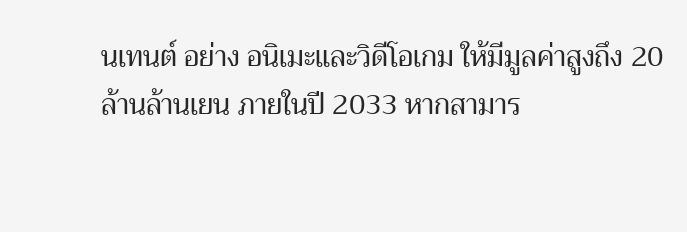นเทนต์ อย่าง อนิเมะและวิดีโอเกม ให้มีมูลค่าสูงถึง 20 ล้านล้านเยน ภายในปี 2033 หากสามาร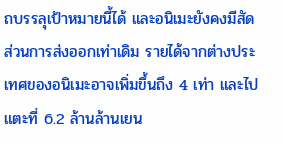ถบรรลุเป้าหมายนี้ได้ และอนิเมะยังคงมีสัดส่วนการส่งออกเท่าเดิม รายได้จากต่างประเทศของอนิเมะอาจเพิ่มขึ้นถึง 4 เท่า และไปแตะที่ 6.2 ล้านล้านเยน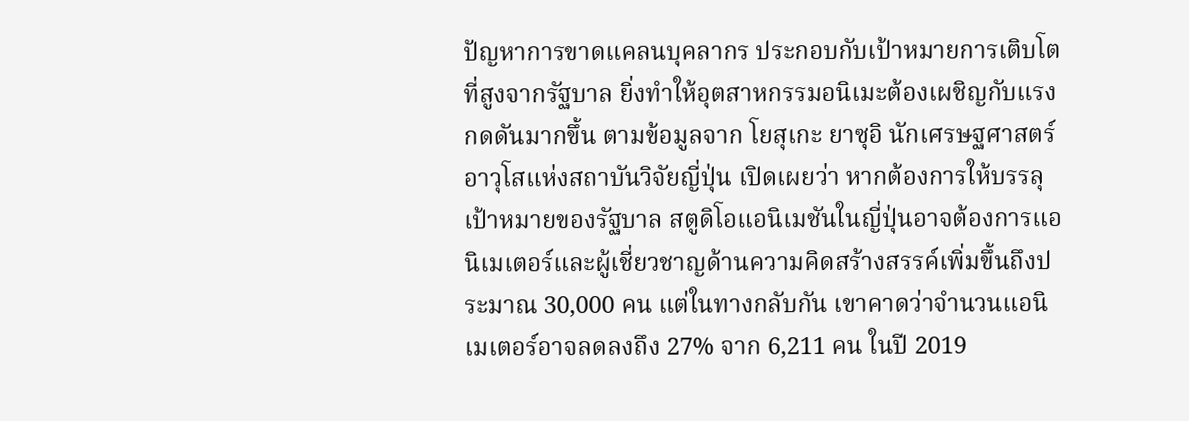ปัญหาการขาดแคลนบุคลากร ประกอบกับเป้าหมายการเติบโตที่สูงจากรัฐบาล ยิ่งทำให้อุตสาหกรรมอนิเมะต้องเผชิญกับแรงกดดันมากขึ้น ตามข้อมูลจาก โยสุเกะ ยาซุอิ นักเศรษฐศาสตร์อาวุโสแห่งสถาบันวิจัยญี่ปุ่น เปิดเผยว่า หากต้องการให้บรรลุเป้าหมายของรัฐบาล สตูดิโอแอนิเมชันในญี่ปุ่นอาจต้องการแอนิเมเตอร์และผู้เชี่ยวชาญด้านความคิดสร้างสรรค์เพิ่มขึ้นถึงประมาณ 30,000 คน แต่ในทางกลับกัน เขาคาดว่าจำนวนแอนิเมเตอร์อาจลดลงถึง 27% จาก 6,211 คน ในปี 2019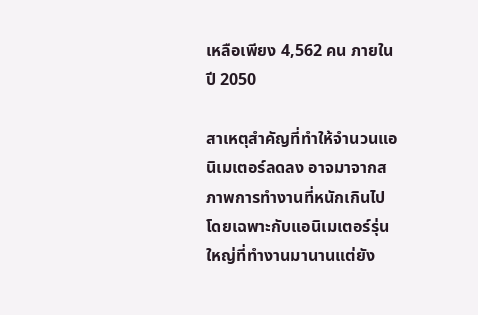เหลือเพียง 4,562 คน ภายในปี 2050

สาเหตุสำคัญที่ทำให้จำนวนแอนิเมเตอร์ลดลง อาจมาจากสภาพการทำงานที่หนักเกินไป โดยเฉพาะกับแอนิเมเตอร์รุ่นใหญ่ที่ทำงานมานานแต่ยัง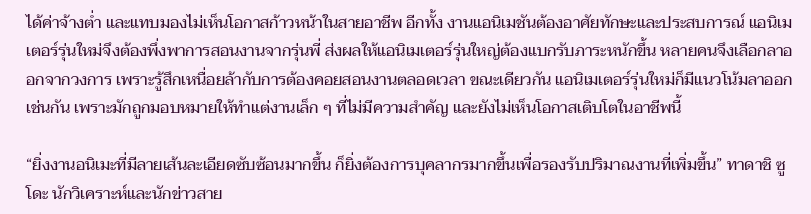ได้ค่าจ้างต่ำ และแทบมองไม่เห็นโอกาสก้าวหน้าในสายอาชีพ อีกทั้ง งานแอนิเมชันต้องอาศัยทักษะและประสบการณ์ แอนิเมเตอร์รุ่นใหม่จึงต้องพึ่งพาการสอนงานจากรุ่นพี่ ส่งผลให้แอนิเมเตอร์รุ่นใหญ่ต้องแบกรับภาระหนักขึ้น หลายคนจึงเลือกลาออกจากวงการ เพราะรู้สึกเหนื่อยล้ากับการต้องคอยสอนงานตลอดเวลา ขณะเดียวกัน แอนิเมเตอร์รุ่นใหม่ก็มีแนวโน้มลาออกเช่นกัน เพราะมักถูกมอบหมายให้ทำแต่งานเล็ก ๆ ที่ไม่มีความสำคัญ และยังไม่เห็นโอกาสเติบโตในอาชีพนี้

“ยิ่งงานอนิเมะที่มีลายเส้นละเอียดซับซ้อนมากขึ้น ก็ยิ่งต้องการบุคลากรมากขึ้นเพื่อรองรับปริมาณงานที่เพิ่มขึ้น” ทาดาชิ ซูโดะ นักวิเคราะห์และนักข่าวสาย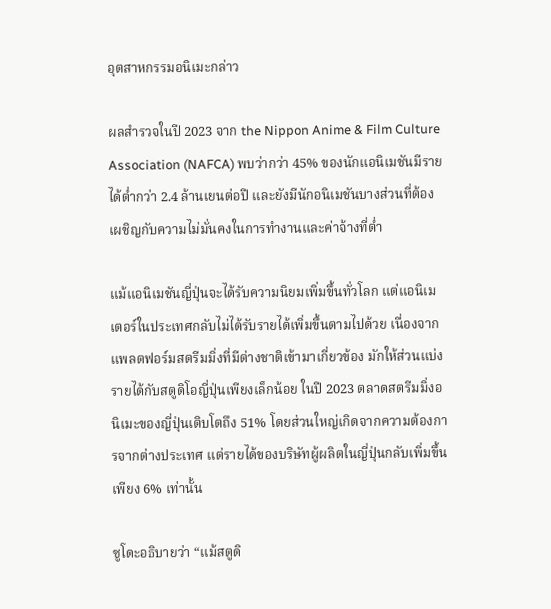อุตสาหกรรมอนิเมะกล่าว

ผลสำรวจในปี 2023 จาก the Nippon Anime & Film Culture Association (NAFCA) พบว่ากว่า 45% ของนักแอนิเมชันมีรายได้ต่ำกว่า 2.4 ล้านเยนต่อปี และยังมีนักอนิเมชันบางส่วนที่ต้องเผชิญกับความไม่มั่นคงในการทำงานและค่าจ้างที่ต่ำ

แม้แอนิเมชันญี่ปุ่นจะได้รับความนิยมเพิ่มขึ้นทั่วโลก แต่แอนิเมเตอร์ในประเทศกลับไม่ได้รับรายได้เพิ่มขึ้นตามไปด้วย เนื่องจากแพลตฟอร์มสตรีมมิ่งที่มีต่างชาติเข้ามาเกี่ยวข้อง มักให้ส่วนแบ่งรายได้กับสตูดิโอญี่ปุ่นเพียงเล็กน้อย ในปี 2023 ตลาดสตรีมมิ่งอนิเมะของญี่ปุ่นเติบโตถึง 51% โดยส่วนใหญ่เกิดจากความต้องการจากต่างประเทศ แต่รายได้ของบริษัทผู้ผลิตในญี่ปุ่นกลับเพิ่มขึ้นเพียง 6% เท่านั้น

ซูโดะอธิบายว่า “แม้สตูดิ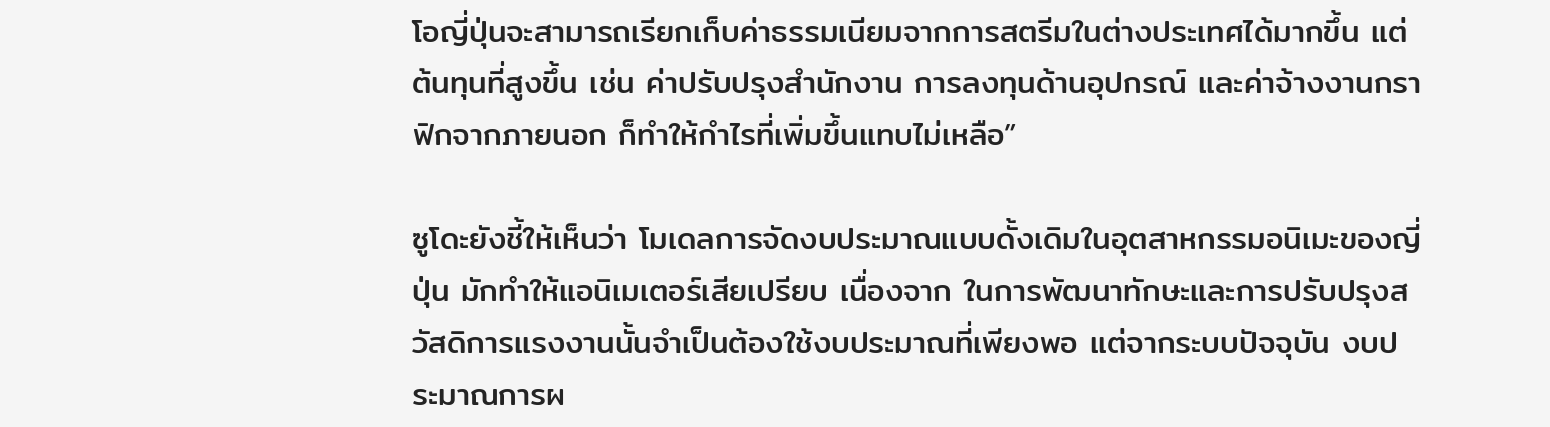โอญี่ปุ่นจะสามารถเรียกเก็บค่าธรรมเนียมจากการสตรีมในต่างประเทศได้มากขึ้น แต่ต้นทุนที่สูงขึ้น เช่น ค่าปรับปรุงสำนักงาน การลงทุนด้านอุปกรณ์ และค่าจ้างงานกราฟิกจากภายนอก ก็ทำให้กำไรที่เพิ่มขึ้นแทบไม่เหลือ”

ซูโดะยังชี้ให้เห็นว่า โมเดลการจัดงบประมาณแบบดั้งเดิมในอุตสาหกรรมอนิเมะของญี่ปุ่น มักทำให้แอนิเมเตอร์เสียเปรียบ เนื่องจาก ในการพัฒนาทักษะและการปรับปรุงสวัสดิการแรงงานนั้นจำเป็นต้องใช้งบประมาณที่เพียงพอ แต่จากระบบปัจจุบัน งบประมาณการผ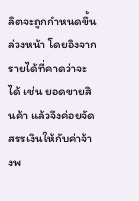ลิตจะถูกกำหนดขึ้นล่วงหน้า โดยอิงจากรายได้ที่คาดว่าจะได้ เช่น ยอดขายสินค้า แล้วจึงค่อยจัดสรรเงินให้กับค่าจ้างพ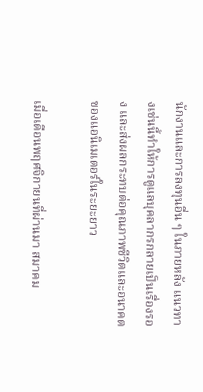นักงานและการลงทุนอื่น ๆ ในภายหลัง แนวทางเช่นนี้ทำให้การดูแลบุคลากรกลายเป็นเรื่องรอง และส่งผลกระทบต่อคุณภาพชีวิตและอนาคตของแอนิเมเตอร์ในระยะยาว

เมื่อเดือนพฤศจิกายนที่ผ่านมา สมาคม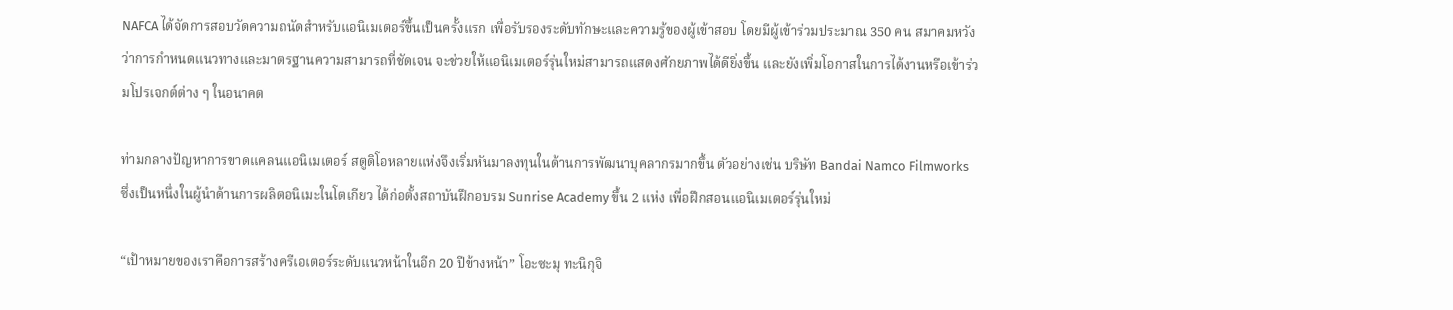NAFCA ได้จัดการสอบวัดความถนัดสำหรับแอนิเมเตอร์ขึ้นเป็นครั้งแรก เพื่อรับรองระดับทักษะและความรู้ของผู้เข้าสอบ โดยมีผู้เข้าร่วมประมาณ 350 คน สมาคมหวังว่าการกำหนดแนวทางและมาตรฐานความสามารถที่ชัดเจน จะช่วยให้แอนิเมเตอร์รุ่นใหม่สามารถแสดงศักยภาพได้ดียิ่งขึ้น และยังเพิ่มโอกาสในการได้งานหรือเข้าร่วมโปรเจกต์ต่าง ๆ ในอนาคต

ท่ามกลางปัญหาการขาดแคลนแอนิเมเตอร์ สตูดิโอหลายแห่งจึงเริ่มหันมาลงทุนในด้านการพัฒนาบุคลากรมากขึ้น ตัวอย่างเช่น บริษัท Bandai Namco Filmworks ซึ่งเป็นหนึ่งในผู้นำด้านการผลิตอนิเมะในโตเกียว ได้ก่อตั้งสถาบันฝึกอบรม Sunrise Academy ขึ้น 2 แห่ง เพื่อฝึกสอนแอนิเมเตอร์รุ่นใหม่

“เป้าหมายของเราคือการสร้างครีเอเตอร์ระดับแนวหน้าในอีก 20 ปีข้างหน้า” โอะซะมุ ทะนิกุจิ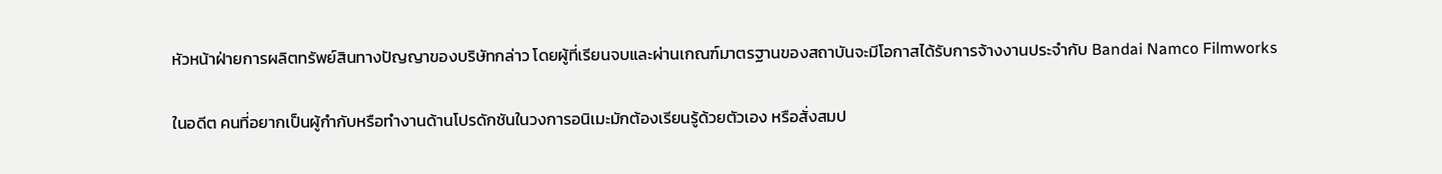หัวหน้าฝ่ายการผลิตทรัพย์สินทางปัญญาของบริษัทกล่าว โดยผู้ที่เรียนจบและผ่านเกณฑ์มาตรฐานของสถาบันจะมีโอกาสได้รับการจ้างงานประจำกับ Bandai Namco Filmworks

ในอดีต คนที่อยากเป็นผู้กำกับหรือทำงานด้านโปรดักชันในวงการอนิเมะมักต้องเรียนรู้ด้วยตัวเอง หรือสั่งสมป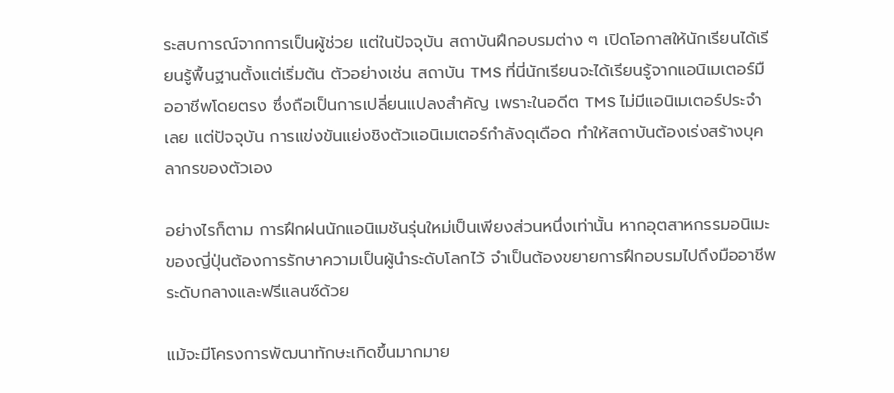ระสบการณ์จากการเป็นผู้ช่วย แต่ในปัจจุบัน สถาบันฝึกอบรมต่าง ๆ เปิดโอกาสให้นักเรียนได้เรียนรู้พื้นฐานตั้งแต่เริ่มต้น ตัวอย่างเช่น สถาบัน TMS ที่นี่นักเรียนจะได้เรียนรู้จากแอนิเมเตอร์มืออาชีพโดยตรง ซึ่งถือเป็นการเปลี่ยนแปลงสำคัญ เพราะในอดีต TMS ไม่มีแอนิเมเตอร์ประจำเลย แต่ปัจจุบัน การแข่งขันแย่งชิงตัวแอนิเมเตอร์กำลังดุเดือด ทำให้สถาบันต้องเร่งสร้างบุคลากรของตัวเอง

อย่างไรก็ตาม การฝึกฝนนักแอนิเมชันรุ่นใหม่เป็นเพียงส่วนหนึ่งเท่านั้น หากอุตสาหกรรมอนิเมะของญี่ปุ่นต้องการรักษาความเป็นผู้นำระดับโลกไว้ จำเป็นต้องขยายการฝึกอบรมไปถึงมืออาชีพระดับกลางและฟรีแลนซ์ด้วย

แม้จะมีโครงการพัฒนาทักษะเกิดขึ้นมากมาย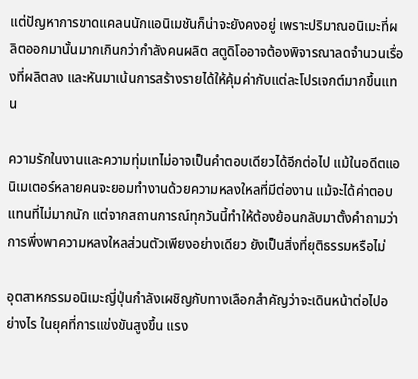แต่ปัญหาการขาดแคลนนักแอนิเมชันก็น่าจะยังคงอยู่ เพราะปริมาณอนิเมะที่ผลิตออกมานั้นมากเกินกว่ากำลังคนผลิต สตูดิโออาจต้องพิจารณาลดจำนวนเรื่องที่ผลิตลง และหันมาเน้นการสร้างรายได้ให้คุ้มค่ากับแต่ละโปรเจกต์มากขึ้นแทน

ความรักในงานและความทุ่มเทไม่อาจเป็นคำตอบเดียวได้อีกต่อไป แม้ในอดีตแอนิเมเตอร์หลายคนจะยอมทำงานด้วยความหลงใหลที่มีต่องาน แม้จะได้ค่าตอบแทนที่ไม่มากนัก แต่จากสถานการณ์ทุกวันนี้ทำให้ต้องย้อนกลับมาตั้งคำถามว่า การพึ่งพาความหลงใหลส่วนตัวเพียงอย่างเดียว ยังเป็นสิ่งที่ยุติธรรมหรือไม่

อุตสาหกรรมอนิเมะญี่ปุ่นกำลังเผชิญกับทางเลือกสำคัญว่าจะเดินหน้าต่อไปอย่างไร ในยุคที่การแข่งขันสูงขึ้น แรง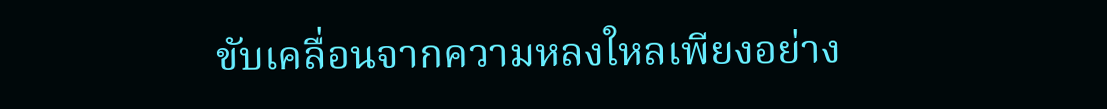ขับเคลื่อนจากความหลงใหลเพียงอย่าง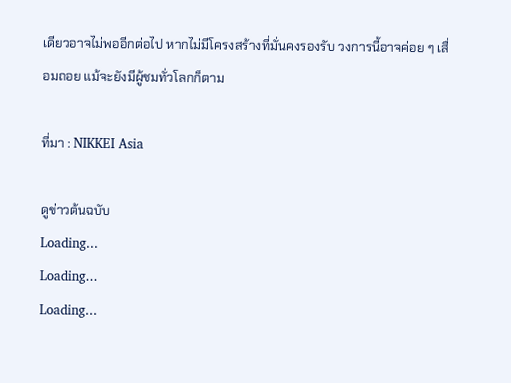เดียวอาจไม่พออีกต่อไป หากไม่มีโครงสร้างที่มั่นคงรองรับ วงการนี้อาจค่อย ๆ เสื่อมถอย แม้จะยังมีผู้ชมทั่วโลกก็ตาม

ที่มา : NIKKEI Asia

ดูข่าวต้นฉบับ
Loading...
Loading...
Loading...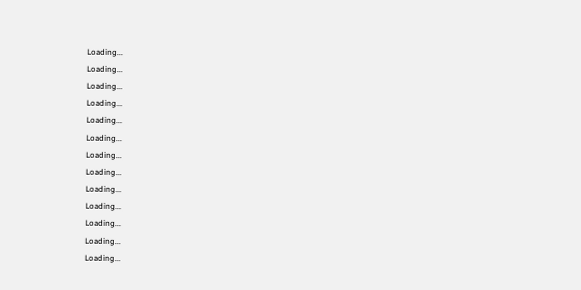Loading...
Loading...
Loading...
Loading...
Loading...
Loading...
Loading...
Loading...
Loading...
Loading...
Loading...
Loading...
Loading...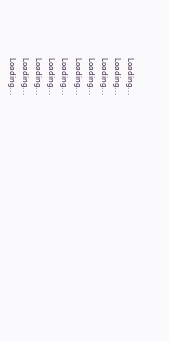Loading...
Loading...
Loading...
Loading...
Loading...
Loading...
Loading...
Loading...
Loading...
Loading...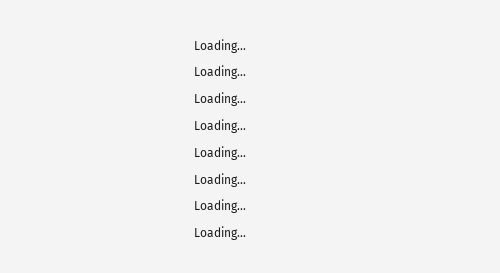Loading...
Loading...
Loading...
Loading...
Loading...
Loading...
Loading...
Loading...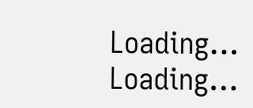Loading...
Loading...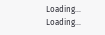Loading...
Loading...